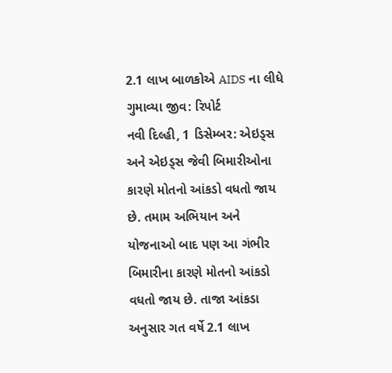2.1 લાખ બાળકોએ AIDS ના લીધે ગુમાવ્યા જીવ: રિપોર્ટ
નવી દિલ્હી, 1 ડિસેમ્બર: એઇડ્સ અને એઇડ્સ જેવી બિમારીઓના કારણે મોતનો આંકડો વધતો જાય છે. તમામ અભિયાન અને યોજનાઓ બાદ પણ આ ગંભીર બિમારીના કારણે મોતનો આંકડો વધતો જાય છે. તાજા આંકડા અનુસાર ગત વર્ષે 2.1 લાખ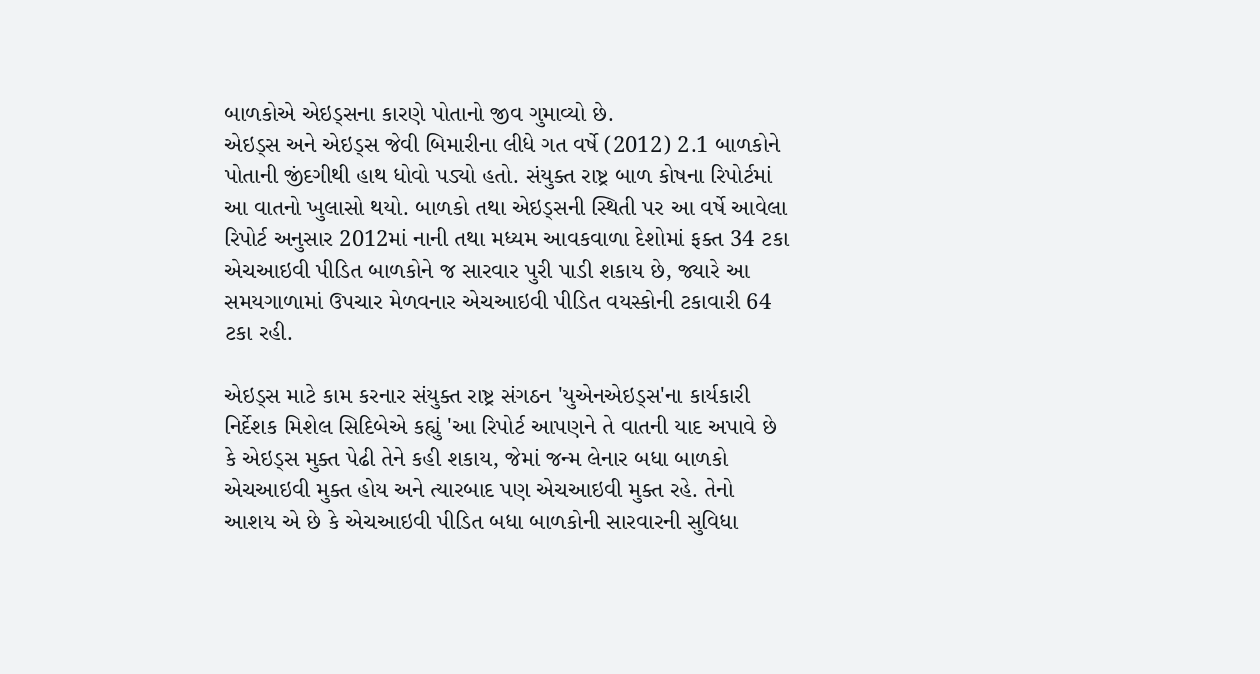બાળકોએ એઇડ્સના કારણે પોતાનો જીવ ગુમાવ્યો છે.
એઇડ્સ અને એઇડ્સ જેવી બિમારીના લીધે ગત વર્ષે (2012) 2.1 બાળકોને પોતાની જીંદગીથી હાથ ધોવો પડ્યો હતો. સંયુક્ત રાષ્ટ્ર બાળ કોષના રિપોર્ટમાં આ વાતનો ખુલાસો થયો. બાળકો તથા એઇડ્સની સ્થિતી પર આ વર્ષે આવેલા રિપોર્ટ અનુસાર 2012માં નાની તથા મધ્યમ આવકવાળા દેશોમાં ફક્ત 34 ટકા એચઆઇવી પીડિત બાળકોને જ સારવાર પુરી પાડી શકાય છે, જ્યારે આ સમયગાળામાં ઉપચાર મેળવનાર એચઆઇવી પીડિત વયસ્કોની ટકાવારી 64 ટકા રહી.

એઇડ્સ માટે કામ કરનાર સંયુક્ત રાષ્ટ્ર સંગઠન 'યુએનએઇડ્સ'ના કાર્યકારી નિર્દેશક મિશેલ સિદિબેએ કહ્યું 'આ રિપોર્ટ આપણને તે વાતની યાદ અપાવે છે કે એઇડ્સ મુક્ત પેઢી તેને કહી શકાય, જેમાં જન્મ લેનાર બધા બાળકો એચઆઇવી મુક્ત હોય અને ત્યારબાદ પણ એચઆઇવી મુક્ત રહે. તેનો આશય એ છે કે એચઆઇવી પીડિત બધા બાળકોની સારવારની સુવિધા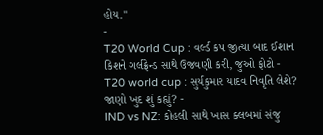હોય.''
-
T20 World Cup : વર્લ્ડ કપ જીત્યા બાદ ઈશાન કિશને ગર્લફ્રેન્ડ સાથે ઉજવણી કરી, જુઓ ફોટો -
T20 world cup : સુર્યકુમાર યાદવ નિવૃતિ લેશે? જાણો ખુદ શું કહ્યું? -
IND vs NZ: કોહલી સાથે ખાસ ક્લબમાં સંજુ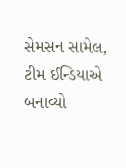સેમસન સામેલ, ટીમ ઈન્ડિયાએ બનાવ્યો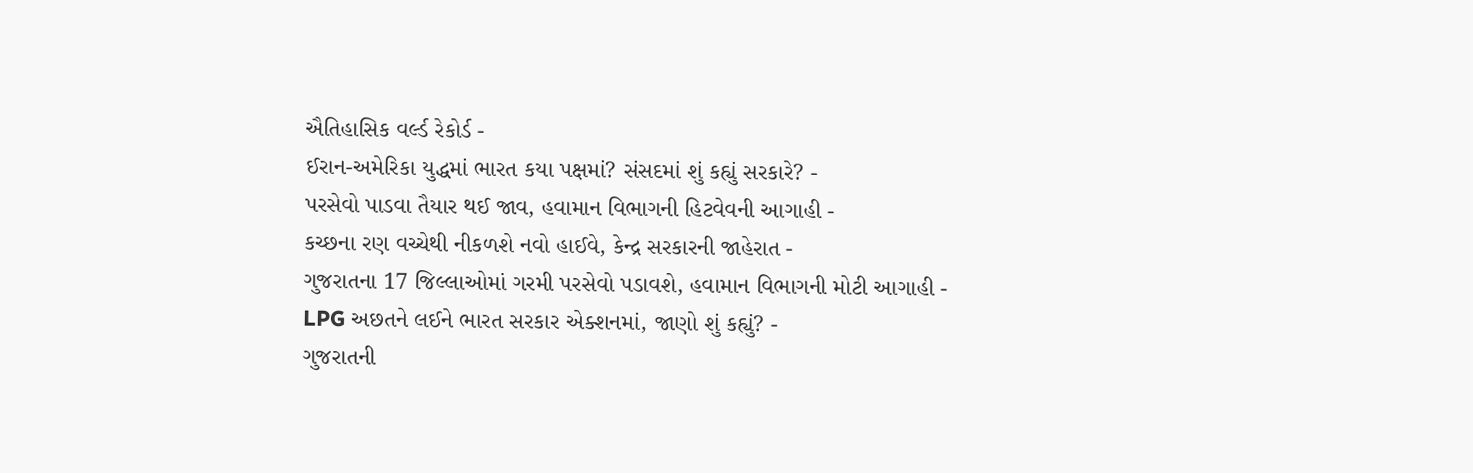ઐતિહાસિક વર્લ્ડ રેકોર્ડ -
ઈરાન-અમેરિકા યુદ્ધમાં ભારત કયા પક્ષમાં? સંસદમાં શું કહ્યું સરકારે? -
પરસેવો પાડવા તૈયાર થઈ જાવ, હવામાન વિભાગની હિટવેવની આગાહી -
કચ્છના રણ વચ્ચેથી નીકળશે નવો હાઈવે, કેન્દ્ર સરકારની જાહેરાત -
ગુજરાતના 17 જિલ્લાઓમાં ગરમી પરસેવો પડાવશે, હવામાન વિભાગની મોટી આગાહી -
LPG અછતને લઈને ભારત સરકાર એક્શનમાં, જાણો શું કહ્યું? -
ગુજરાતની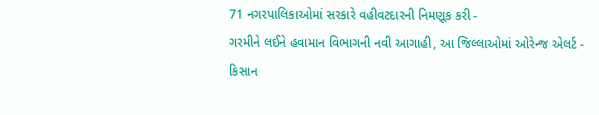71 નગરપાલિકાઓમાં સરકારે વહીવટદારની નિમણૂક કરી -
ગરમીને લઈને હવામાન વિભાગની નવી આગાહી, આ જિલ્લાઓમાં ઓરેન્જ એલર્ટ -
કિસાન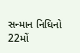સન્માન નિધિનો 22મોં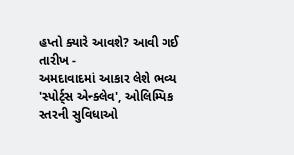હપ્તો ક્યારે આવશે? આવી ગઈ તારીખ -
અમદાવાદમાં આકાર લેશે ભવ્ય 'સ્પોર્ટ્સ એન્ક્લેવ', ઓલિમ્પિક સ્તરની સુવિધાઓ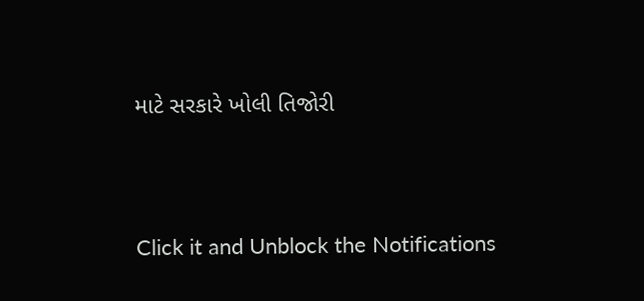માટે સરકારે ખોલી તિજોરી




Click it and Unblock the Notifications